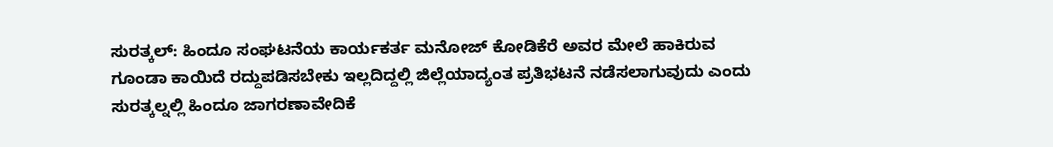ಸುರತ್ಕಲ್: ಹಿಂದೂ ಸಂಘಟನೆಯ ಕಾರ್ಯಕರ್ತ ಮನೋಜ್ ಕೋಡಿಕೆರೆ ಅವರ ಮೇಲೆ ಹಾಕಿರುವ ಗೂಂಡಾ ಕಾಯಿದೆ ರದ್ದುಪಡಿಸಬೇಕು ಇಲ್ಲದಿದ್ದಲ್ಲಿ ಜಿಲ್ಲೆಯಾದ್ಯಂತ ಪ್ರತಿಭಟನೆ ನಡೆಸಲಾಗುವುದು ಎಂದು ಸುರತ್ಕಲ್ನಲ್ಲಿ ಹಿಂದೂ ಜಾಗರಣಾವೇದಿಕೆ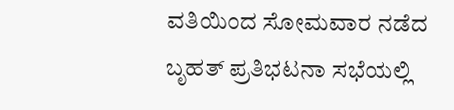ವತಿಯಿಂದ ಸೋಮವಾರ ನಡೆದ ಬೃಹತ್ ಪ್ರತಿಭಟನಾ ಸಭೆಯಲ್ಲಿ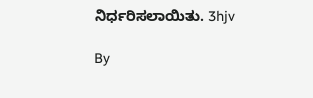ನಿರ್ಧರಿಸಲಾಯಿತು. 3hjv

By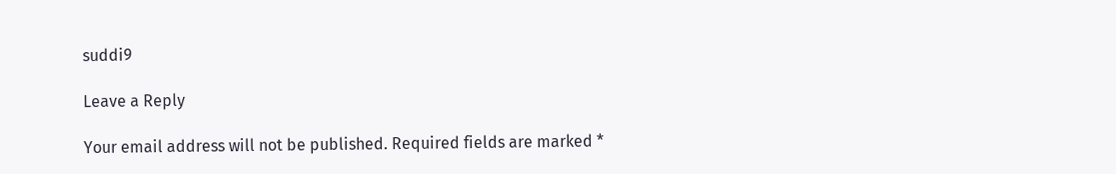suddi9

Leave a Reply

Your email address will not be published. Required fields are marked *